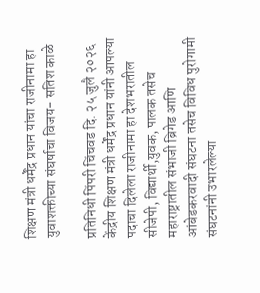शिक्षण मंत्री धर्मेंद्र प्रधान यांचा राजीनामा हा युवाशक्तीच्या संघर्षाचा विजय- सतिश काळे

प्रतिनिधी पिंपरी चिंचवड दि. २५ जुलै २०२६ केंद्रीय शिक्षण मंत्री धर्मेंद्र प्रधान यांनी आपल्या पदाचा दिलेला राजीनामा हा देशभरातील सीजेपी, विद्यार्थी,युवक, पालक तसेच महाराष्ट्रातील संभाजी ब्रिगेड आणि आंबेडकरवादी संघटना तसेच विविध पुरोगामी संघटनांनी उभारलेल्या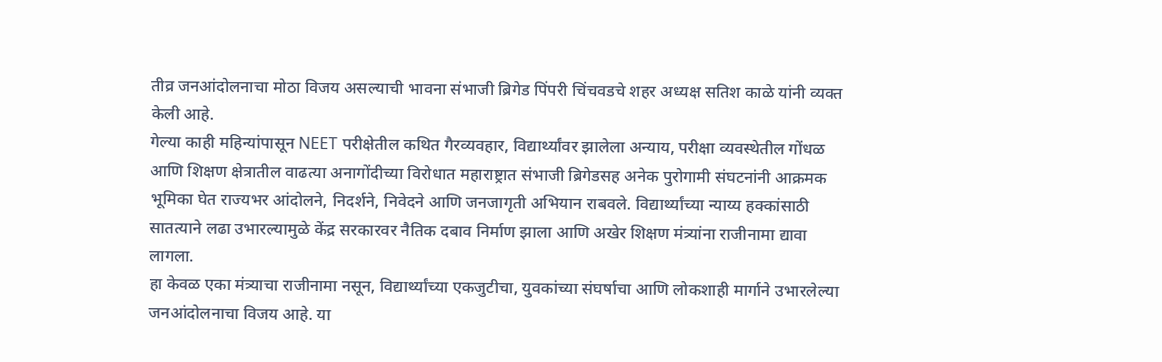तीव्र जनआंदोलनाचा मोठा विजय असल्याची भावना संभाजी ब्रिगेड पिंपरी चिंचवडचे शहर अध्यक्ष सतिश काळे यांनी व्यक्त केली आहे.
गेल्या काही महिन्यांपासून NEET परीक्षेतील कथित गैरव्यवहार, विद्यार्थ्यांवर झालेला अन्याय, परीक्षा व्यवस्थेतील गोंधळ आणि शिक्षण क्षेत्रातील वाढत्या अनागोंदीच्या विरोधात महाराष्ट्रात संभाजी ब्रिगेडसह अनेक पुरोगामी संघटनांनी आक्रमक भूमिका घेत राज्यभर आंदोलने, निदर्शने, निवेदने आणि जनजागृती अभियान राबवले. विद्यार्थ्यांच्या न्याय्य हक्कांसाठी सातत्याने लढा उभारल्यामुळे केंद्र सरकारवर नैतिक दबाव निर्माण झाला आणि अखेर शिक्षण मंत्र्यांना राजीनामा द्यावा लागला.
हा केवळ एका मंत्र्याचा राजीनामा नसून, विद्यार्थ्यांच्या एकजुटीचा, युवकांच्या संघर्षाचा आणि लोकशाही मार्गाने उभारलेल्या जनआंदोलनाचा विजय आहे. या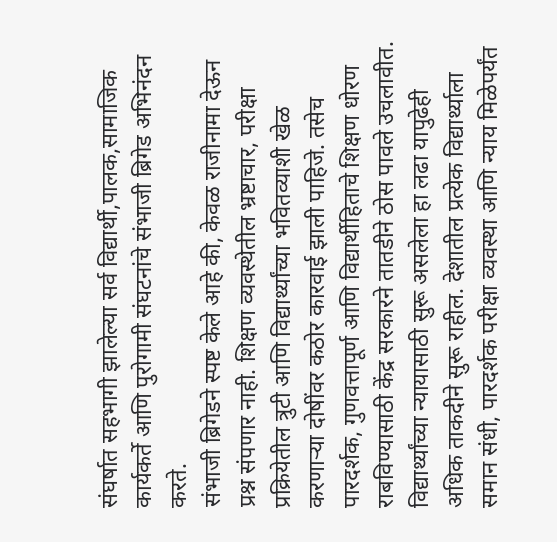संघर्षात सहभागी झालेल्या सर्व विद्यार्थी,पालक,सामाजिक कार्यकर्ते आणि पुरोगामी संघटनांचे संभाजी ब्रिगेड अभिनंदन करते.
संभाजी ब्रिगेडने स्पष्ट केले आहे की, केवळ राजीनामा देऊन प्रश्न संपणार नाही. शिक्षण व्यवस्थेतील भ्रष्टाचार, परीक्षा प्रक्रियेतील त्रुटी आणि विद्यार्थ्यांच्या भवितव्याशी खेळ करणाऱ्या दोषींवर कठोर कारवाई झाली पाहिजे. तसेच पारदर्शक, गुणवत्तापूर्ण आणि विद्यार्थीहिताचे शिक्षण धोरण राबविण्यासाठी केंद्र सरकारने तातडीने ठोस पावले उचलावीत.
विद्यार्थ्यांच्या न्यायासाठी सुरू असलेला हा लढा यापुढेही अधिक ताकदीने सुरू राहील. देशातील प्रत्येक विद्यार्थ्याला समान संधी, पारदर्शक परीक्षा व्यवस्था आणि न्याय मिळेपर्यंत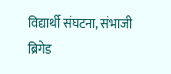विद्यार्थी संघटना, संभाजी ब्रिगेड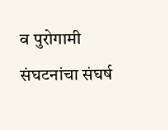व पुरोगामी संघटनांचा संघर्ष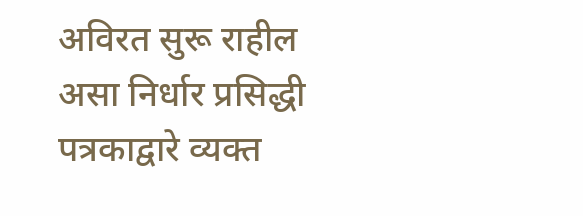अविरत सुरू राहील असा निर्धार प्रसिद्धी पत्रकाद्वारे व्यक्त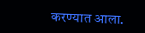करण्यात आला.